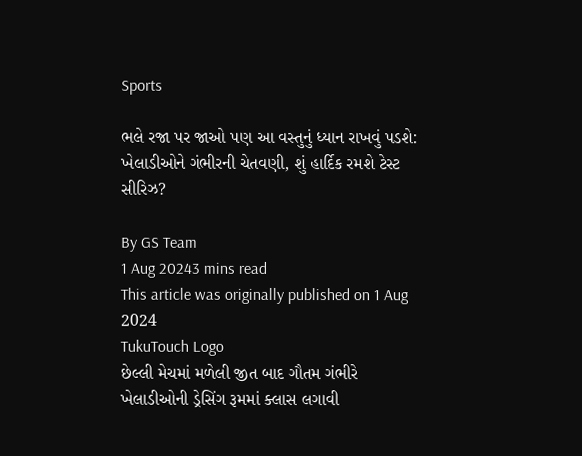Sports

ભલે રજા પર જાઓ પણ આ વસ્તુનું ધ્યાન રાખવું પડશે: ખેલાડીઓને ગંભીરની ચેતવણી, શું હાર્દિક રમશે ટેસ્ટ સીરિઝ?

By GS Team
1 Aug 20243 mins read
This article was originally published on 1 Aug 2024
TukuTouch Logo
છેલ્લી મેચમાં મળેલી જીત બાદ ગૌતમ ગંભીરે ખેલાડીઓની ડ્રેસિંગ રૂમમાં ક્લાસ લગાવી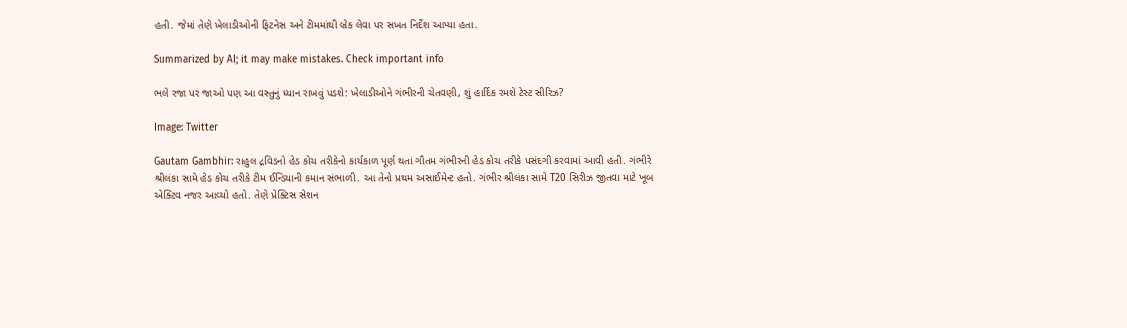હતી. જેમાં તેણે ખેલાડીઓની ફિટનેસ અને ટીમમાંથી બ્રેક લેવા પર સખત નિર્દેશ આપ્યા હતા.

Summarized by AI; it may make mistakes. Check important info

ભલે રજા પર જાઓ પણ આ વસ્તુનું ધ્યાન રાખવું પડશે: ખેલાડીઓને ગંભીરની ચેતવણી, શું હાર્દિક રમશે ટેસ્ટ સીરિઝ?

Image: Twitter

Gautam Gambhir: રાહુલ દ્રવિડનો હેડ કોચ તરીકેનો કાર્યકાળ પૂર્ણ થતાં ગૌતમ ગંભીરની હેડ કોચ તરીકે પસંદગી કરવામાં આવી હતી. ગંભીરે શ્રીલંકા સામે હેડ કોચ તરીકે ટીમ ઈન્ડિયાની કમાન સંભાળી. આ તેનો પ્રથમ અસાઈમેન્ટ હતો. ગંભીર શ્રીલંકા સામે T20 સિરીઝ જીતવા માટે ખૂબ એક્ટિવ નજર આવ્યો હતો. તેણે પ્રેક્ટિસ સેશન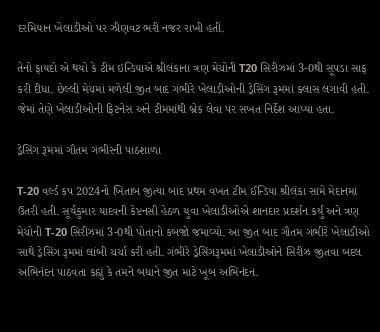દરમિયાન ખેલાડીઓ પર ઝીણવટ ભરી નજર રાખી હતી.

તેનો ફાયદો એ થયો કે ટીમ ઇન્ડિયાએ શ્રીલંકાના ત્રણ મેચોની T20 સિરીઝમાં 3-0થી સૂપડા સાફ કરી દીધા. છેલ્લી મેચમાં મળેલી જીત બાદ ગંભીરે ખેલાડીઓની ડ્રેસિંગ રૂમમાં ક્લાસ લગાવી હતી. જેમાં તેણે ખેલાડીઓની ફિટનેસ અને ટીમમાંથી બ્રેક લેવા પર સખત નિર્દેશ આપ્યા હતા.

ડ્રેસિંગ રૂમમાં ગૌતમ ગંભીરની પાઠશાળા

T-20 વર્લ્ડ કપ 2024નો ખિતાબ જીત્યા બાદ પ્રથમ વખત ટીમ ઈન્ડિયા શ્રીલંકા સામે મેદાનમાં ઉતરી હતી. સૂર્યકુમાર યાદવની કેપ્ટનસી હેઠળ યુવા ખેલાડીઓએ શાનદાર પ્રદર્શન કર્યું અને ત્રણ મેચોની T-20 સિરીઝમાં 3-0થી પોતાનો કબજો જમાવ્યો. આ જીત બાદ ગૌતમ ગંભીરે ખેલાડીઓ સાથે ડ્રેસિંગ રૂમમાં લાંબી ચર્ચા કરી હતી. ગંભીરે ડ્રેસિંગરૂમમાં ખેલાડીઓને સિરીઝ જીતવા બદલ અભિનંદન પાઠવતા કહ્યું કે તમને બધાને જીત માટે ખૂબ અભિનંદન.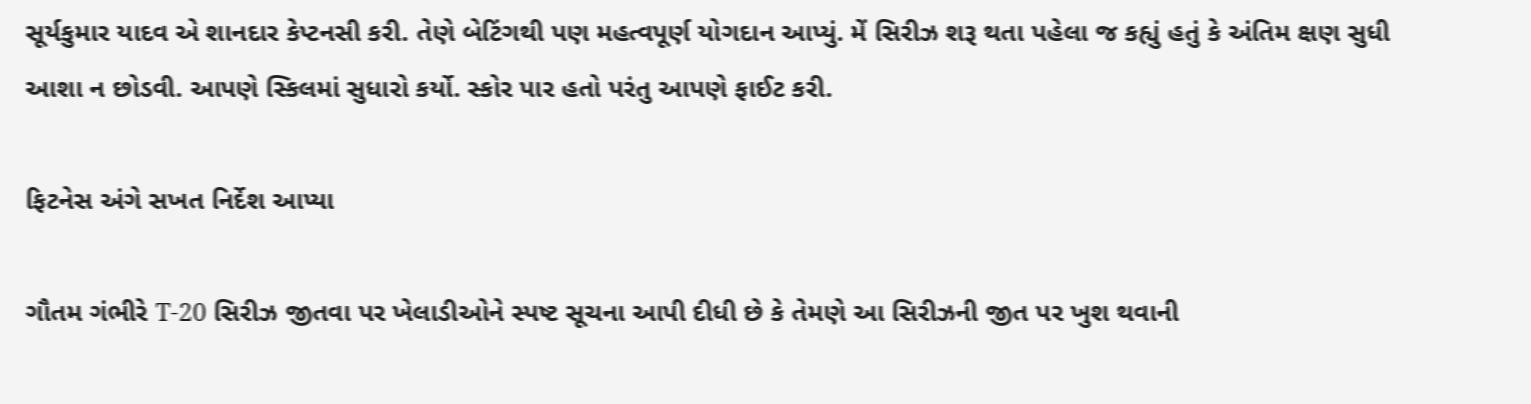સૂર્યકુમાર યાદવ એ શાનદાર કેપ્ટનસી કરી. તેણે બેટિંગથી પણ મહત્વપૂર્ણ યોગદાન આપ્યું. મેં સિરીઝ શરૂ થતા પહેલા જ કહ્યું હતું કે અંતિમ ક્ષણ સુધી આશા ન છોડવી. આપણે સ્કિલમાં સુધારો કર્યો. સ્કોર પાર હતો પરંતુ આપણે ફાઈટ કરી.

ફિટનેસ અંગે સખત નિર્દેશ આપ્યા

ગૌતમ ગંભીરે T-20 સિરીઝ જીતવા પર ખેલાડીઓને સ્પષ્ટ સૂચના આપી દીધી છે કે તેમણે આ સિરીઝની જીત પર ખુશ થવાની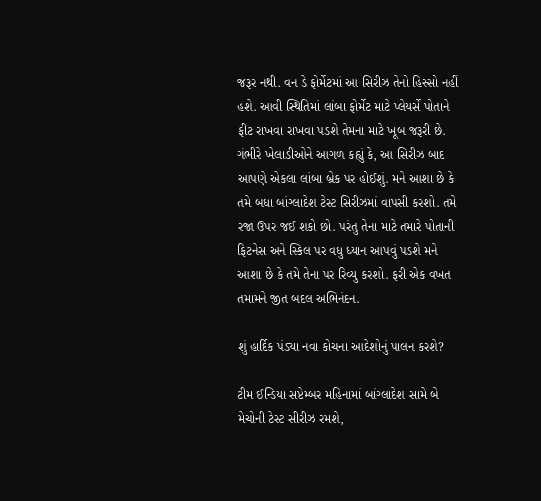જરૂર નથી. વન ડે ફોર્મેટમાં આ સિરીઝ તેનો હિસ્સો નહીં હશે. આવી સ્થિતિમાં લાંબા ફોર્મેટ માટે પ્લેયર્સે પોતાને ફીટ રાખવા રાખવા પડશે તેમના માટે ખૂબ જરૂરી છે. ગંભીરે ખેલાડીઓને આગળ કહ્યું કે, આ સિરીઝ બાદ આપણે એકલા લાંબા બ્રેક પર હોઈશું. મને આશા છે કે તમે બધા બાંગ્લાદેશ ટેસ્ટ સિરીઝમાં વાપસી કરશો. તમે રજા ઉપર જઈ શકો છો. પરંતુ તેના માટે તમારે પોતાની ફિટનેસ અને સ્કિલ પર વધુ ધ્યાન આપવું પડશે મને આશા છે કે તમે તેના પર રિવ્યુ કરશો. ફરી એક વખત તમામને જીત બદલ અભિનંદન.

શું હાર્દિક પંડ્યા નવા કોચના આદેશોનું પાલન કરશે?

ટીમ ઈન્ડિયા સપ્ટેમ્બર મહિનામાં બાંગ્લાદેશ સામે બે મેચોની ટેસ્ટ સીરીઝ રમશે,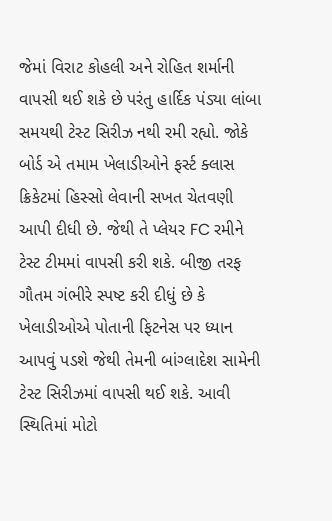જેમાં વિરાટ કોહલી અને રોહિત શર્માની વાપસી થઈ શકે છે પરંતુ હાર્દિક પંડ્યા લાંબા સમયથી ટેસ્ટ સિરીઝ નથી રમી રહ્યો. જોકે બોર્ડ એ તમામ ખેલાડીઓને ફર્સ્ટ ક્લાસ ક્રિકેટમાં હિસ્સો લેવાની સખત ચેતવણી આપી દીધી છે. જેથી તે પ્લેયર FC રમીને ટેસ્ટ ટીમમાં વાપસી કરી શકે. બીજી તરફ ગૌતમ ગંભીરે સ્પષ્ટ કરી દીધું છે કે ખેલાડીઓએ પોતાની ફિટનેસ પર ધ્યાન આપવું પડશે જેથી તેમની બાંગ્લાદેશ સામેની ટેસ્ટ સિરીઝમાં વાપસી થઈ શકે. આવી સ્થિતિમાં મોટો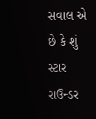સવાલ એ છે કે શું સ્ટાર રાઉન્ડર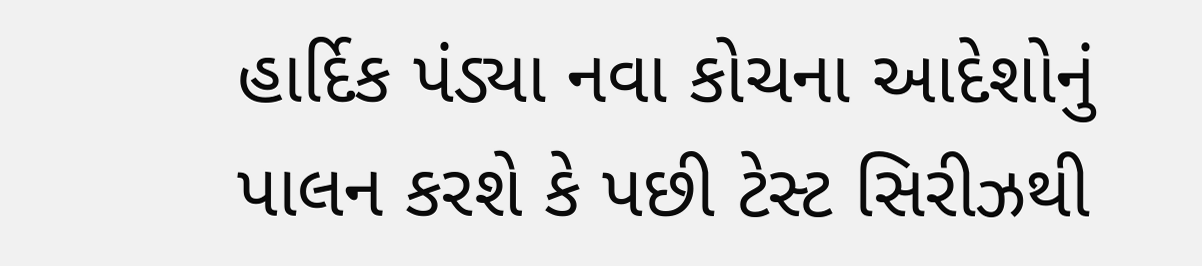હાર્દિક પંડ્યા નવા કોચના આદેશોનું પાલન કરશે કે પછી ટેસ્ટ સિરીઝથી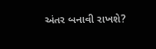અંતર બનાવી રાખશે?